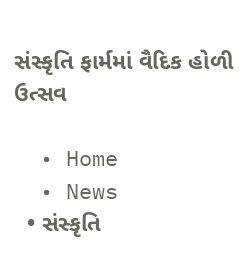સંસ્કૃતિ ફાર્મમાં વૈદિક હોળી ઉત્સવ

  • Home
  • News
  • સંસ્કૃતિ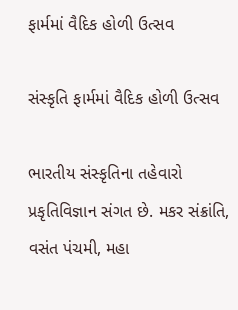ફાર્મમાં વૈદિક હોળી ઉત્સવ

સંસ્કૃતિ ફાર્મમાં વૈદિક હોળી ઉત્સવ

ભારતીય સંસ્કૃતિના તહેવારો પ્રકૃતિવિજ્ઞાન સંગત છે. મકર સંક્રાંતિ, વસંત પંચમી, મહા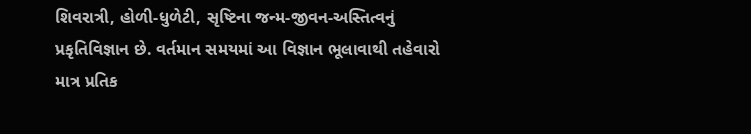શિવરાત્રી, હોળી-ધુળેટી, સૃષ્ટિના જન્મ-જીવન-અસ્તિત્વનું પ્રકૃતિવિજ્ઞાન છે. વર્તમાન સમયમાં આ વિજ્ઞાન ભૂલાવાથી તહેવારો માત્ર પ્રતિક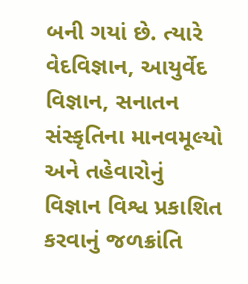બની ગયાં છે. ત્યારે વેદવિજ્ઞાન, આયુર્વેદ વિજ્ઞાન, સનાતન સંસ્કૃતિના માનવમૂલ્યો અને તહેવારોનું વિજ્ઞાન વિશ્વ પ્રકાશિત કરવાનું જળક્રાંતિ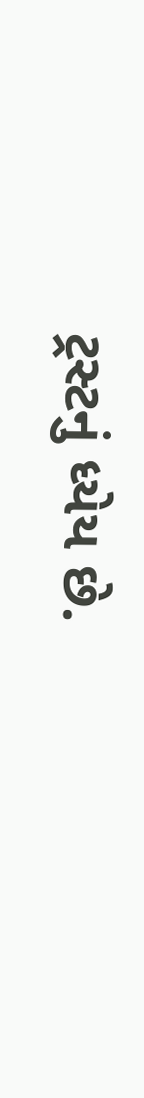ટ્રસ્ટનું ધ્યેય છે.